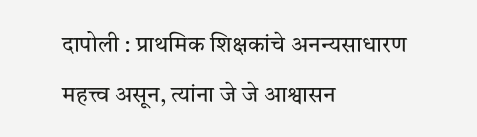दापोली : प्राथमिक शिक्षकांचे अनन्यसाधारण महत्त्व असून, त्यांना जे जे आश्वासन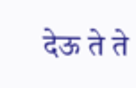देऊ ते ते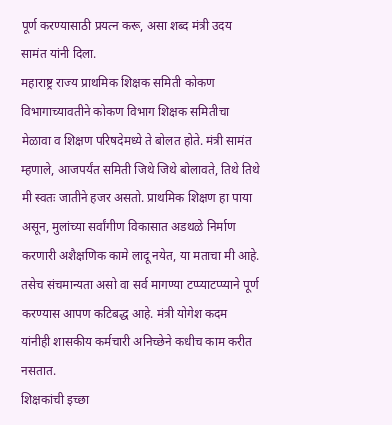पूर्ण करण्यासाठी प्रयत्न करू, असा शब्द मंत्री उदय सामंत यांनी दिला.
महाराष्ट्र राज्य प्राथमिक शिक्षक समिती कोकण विभागाच्यावतीने कोकण विभाग शिक्षक समितीचा मेळावा व शिक्षण परिषदेमध्ये ते बोलत होते. मंत्री सामंत म्हणाले, आजपर्यंत समिती जिथे जिथे बोलावते, तिथे तिथे मी स्वतः जातीने हजर असतो. प्राथमिक शिक्षण हा पाया असून, मुलांच्या सर्वांगीण विकासात अडथळे निर्माण करणारी अशैक्षणिक कामे लादू नयेत, या मताचा मी आहे. तसेच संचमान्यता असो वा सर्व मागण्या टप्प्याटप्प्याने पूर्ण करण्यास आपण कटिबद्ध आहे. मंत्री योगेश कदम यांनीही शासकीय कर्मचारी अनिच्छेने कधीच काम करीत नसतात.
शिक्षकांची इच्छा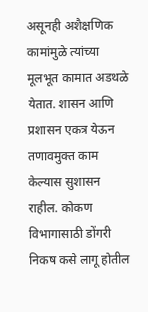असूनही अशैक्षणिक कामांमुळे त्यांच्या मूलभूत कामात अडथळे येतात. शासन आणि प्रशासन एकत्र येऊन तणावमुक्त काम केल्यास सुशासन राहील. कोकण विभागासाठी डोंगरी निकष कसे लागू होतील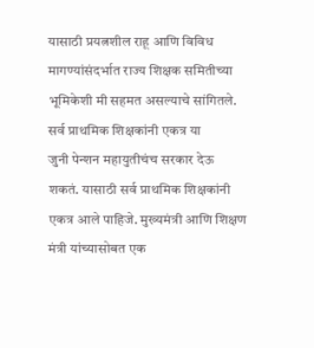यासाठी प्रयत्नशील राहू आणि विविध मागण्यांसंदर्भात राज्य शिक्षक समितीच्या भूमिकेशी मी सहमत असल्याचे सांगितले.
सर्व प्राथमिक शिक्षकांनी एकत्र या
जुनी पेन्शन महायुतीचंच सरकार देऊ शकतं. यासाठी सर्व प्राथमिक शिक्षकांनी एकत्र आले पाहिजे. मुख्यमंत्री आणि शिक्षण मंत्री यांच्यासोबत एक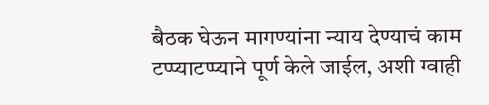बैठक घेऊन मागण्यांना न्याय देण्याचं काम टप्प्याटप्प्याने पूर्ण केले जाईल, अशी ग्वाही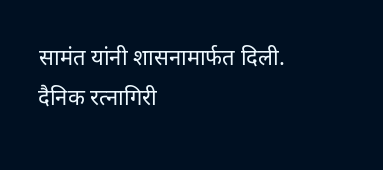सामंत यांनी शासनामार्फत दिली.
दैनिक रत्नागिरी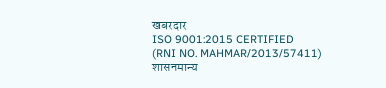खबरदार
ISO 9001:2015 CERTIFIED
(RNI NO. MAHMAR/2013/57411)
शासनमान्य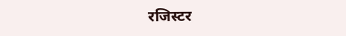रजिस्टर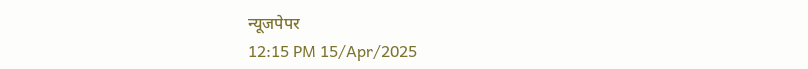न्यूजपेपर
12:15 PM 15/Apr/2025